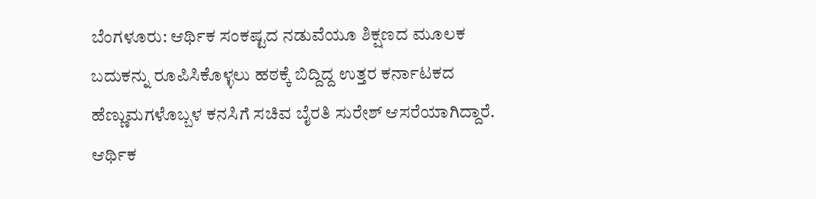ಬೆಂಗಳೂರು: ಆರ್ಥಿಕ ಸಂಕಷ್ಟದ ನಡುವೆಯೂ ಶಿಕ್ಷಣದ ಮೂಲಕ ಬದುಕನ್ನು ರೂಪಿಸಿಕೊಳ್ಳಲು ಹಠಕ್ಕೆ ಬಿದ್ದಿದ್ದ ಉತ್ತರ ಕರ್ನಾಟಕದ ಹೆಣ್ಣುಮಗಳೊಬ್ಬಳ ಕನಸಿಗೆ ಸಚಿವ ಬೈರತಿ ಸುರೇಶ್ ಆಸರೆಯಾಗಿದ್ದಾರೆ. ಆರ್ಥಿಕ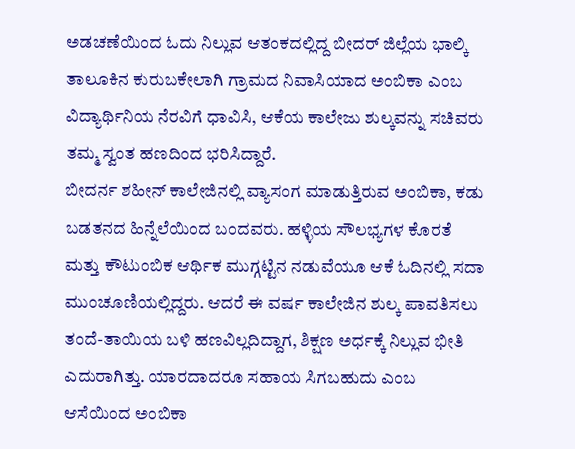ಅಡಚಣೆಯಿಂದ ಓದು ನಿಲ್ಲುವ ಆತಂಕದಲ್ಲಿದ್ದ ಬೀದರ್ ಜಿಲ್ಲೆಯ ಭಾಲ್ಕಿ ತಾಲೂಕಿನ ಕುರುಬಕೇಲಾಗಿ ಗ್ರಾಮದ ನಿವಾಸಿಯಾದ ಅಂಬಿಕಾ ಎಂಬ ವಿದ್ಯಾರ್ಥಿನಿಯ ನೆರವಿಗೆ ಧಾವಿಸಿ, ಆಕೆಯ ಕಾಲೇಜು ಶುಲ್ಕವನ್ನು ಸಚಿವರು ತಮ್ಮ ಸ್ವಂತ ಹಣದಿಂದ ಭರಿಸಿದ್ದಾರೆ.
ಬೀದರ್ನ ಶಹೀನ್ ಕಾಲೇಜಿನಲ್ಲಿ ವ್ಯಾಸಂಗ ಮಾಡುತ್ತಿರುವ ಅಂಬಿಕಾ, ಕಡು ಬಡತನದ ಹಿನ್ನೆಲೆಯಿಂದ ಬಂದವರು. ಹಳ್ಳಿಯ ಸೌಲಭ್ಯಗಳ ಕೊರತೆ ಮತ್ತು ಕೌಟುಂಬಿಕ ಆರ್ಥಿಕ ಮುಗ್ಗಟ್ಟಿನ ನಡುವೆಯೂ ಆಕೆ ಓದಿನಲ್ಲಿ ಸದಾ ಮುಂಚೂಣಿಯಲ್ಲಿದ್ದರು. ಆದರೆ ಈ ವರ್ಷ ಕಾಲೇಜಿನ ಶುಲ್ಕ ಪಾವತಿಸಲು ತಂದೆ-ತಾಯಿಯ ಬಳಿ ಹಣವಿಲ್ಲದಿದ್ದಾಗ, ಶಿಕ್ಷಣ ಅರ್ಧಕ್ಕೆ ನಿಲ್ಲುವ ಭೀತಿ ಎದುರಾಗಿತ್ತು. ಯಾರದಾದರೂ ಸಹಾಯ ಸಿಗಬಹುದು ಎಂಬ ಆಸೆಯಿಂದ ಅಂಬಿಕಾ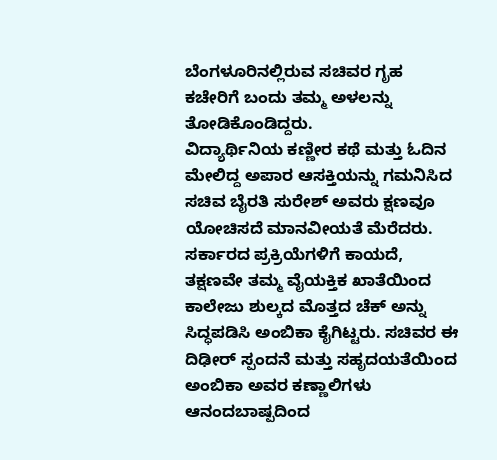ಬೆಂಗಳೂರಿನಲ್ಲಿರುವ ಸಚಿವರ ಗೃಹ ಕಚೇರಿಗೆ ಬಂದು ತಮ್ಮ ಅಳಲನ್ನು ತೋಡಿಕೊಂಡಿದ್ದರು.
ವಿದ್ಯಾರ್ಥಿನಿಯ ಕಣ್ಣೀರ ಕಥೆ ಮತ್ತು ಓದಿನ ಮೇಲಿದ್ದ ಅಪಾರ ಆಸಕ್ತಿಯನ್ನು ಗಮನಿಸಿದ ಸಚಿವ ಬೈರತಿ ಸುರೇಶ್ ಅವರು ಕ್ಷಣವೂ ಯೋಚಿಸದೆ ಮಾನವೀಯತೆ ಮೆರೆದರು. ಸರ್ಕಾರದ ಪ್ರಕ್ರಿಯೆಗಳಿಗೆ ಕಾಯದೆ, ತಕ್ಷಣವೇ ತಮ್ಮ ವೈಯಕ್ತಿಕ ಖಾತೆಯಿಂದ ಕಾಲೇಜು ಶುಲ್ಕದ ಮೊತ್ತದ ಚೆಕ್ ಅನ್ನು ಸಿದ್ಧಪಡಿಸಿ ಅಂಬಿಕಾ ಕೈಗಿಟ್ಟರು. ಸಚಿವರ ಈ ದಿಢೀರ್ ಸ್ಪಂದನೆ ಮತ್ತು ಸಹೃದಯತೆಯಿಂದ ಅಂಬಿಕಾ ಅವರ ಕಣ್ಣಾಲಿಗಳು ಆನಂದಬಾಷ್ಪದಿಂದ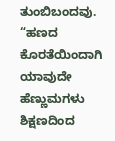ತುಂಬಿಬಂದವು.
“ಹಣದ ಕೊರತೆಯಿಂದಾಗಿ ಯಾವುದೇ ಹೆಣ್ಣುಮಗಳು ಶಿಕ್ಷಣದಿಂದ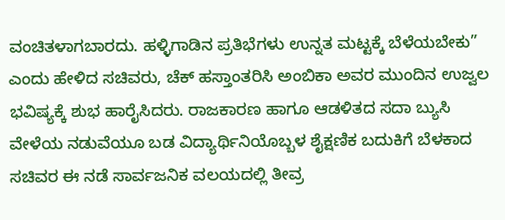ವಂಚಿತಳಾಗಬಾರದು. ಹಳ್ಳಿಗಾಡಿನ ಪ್ರತಿಭೆಗಳು ಉನ್ನತ ಮಟ್ಟಕ್ಕೆ ಬೆಳೆಯಬೇಕು” ಎಂದು ಹೇಳಿದ ಸಚಿವರು, ಚೆಕ್ ಹಸ್ತಾಂತರಿಸಿ ಅಂಬಿಕಾ ಅವರ ಮುಂದಿನ ಉಜ್ವಲ ಭವಿಷ್ಯಕ್ಕೆ ಶುಭ ಹಾರೈಸಿದರು. ರಾಜಕಾರಣ ಹಾಗೂ ಆಡಳಿತದ ಸದಾ ಬ್ಯುಸಿ ವೇಳೆಯ ನಡುವೆಯೂ ಬಡ ವಿದ್ಯಾರ್ಥಿನಿಯೊಬ್ಬಳ ಶೈಕ್ಷಣಿಕ ಬದುಕಿಗೆ ಬೆಳಕಾದ ಸಚಿವರ ಈ ನಡೆ ಸಾರ್ವಜನಿಕ ವಲಯದಲ್ಲಿ ತೀವ್ರ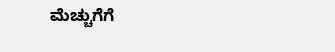ಮೆಚ್ಚುಗೆಗೆ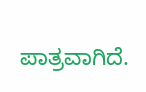ಪಾತ್ರವಾಗಿದೆ.